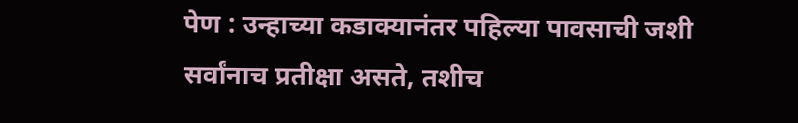पेण : उन्हाच्या कडाक्यानंतर पहिल्या पावसाची जशी सर्वांनाच प्रतीक्षा असते, तशीच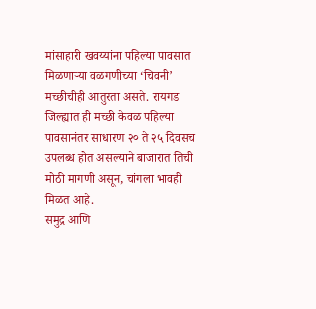मांसाहारी खवय्यांना पहिल्या पावसात मिळणाऱ्या वळगणीच्या ‘चिवनी’ मच्छीचीही आतुरता असते. रायगड जिल्ह्यात ही मच्छी केवळ पहिल्या पावसानंतर साधारण २० ते २५ दिवसच उपलब्ध होत असल्याने बाजारात तिची मोठी मागणी असून, चांगला भावही मिळत आहे.
समुद्र आणि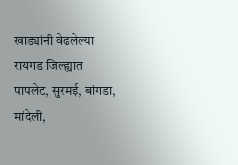खाड्यांनी वेढलेल्या रायगड जिल्ह्यात पापलेट, सुरमई, बांगडा, मांदेली,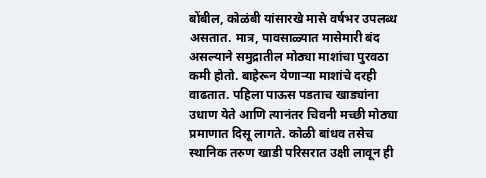बोंबील, कोळंबी यांसारखे मासे वर्षभर उपलब्ध असतात. मात्र, पावसाळ्यात मासेमारी बंद असल्याने समुद्रातील मोठ्या माशांचा पुरवठा कमी होतो. बाहेरून येणाऱ्या माशांचे दरही वाढतात. पहिला पाऊस पडताच खाड्यांना उधाण येते आणि त्यानंतर चिवनी मच्छी मोठ्या प्रमाणात दिसू लागते. कोळी बांधव तसेच स्थानिक तरुण खाडी परिसरात उक्षी लावून ही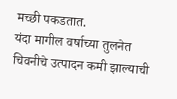मच्छी पकडतात.
यंदा मागील वर्षाच्या तुलनेत चिवनीचे उत्पादन कमी झाल्याची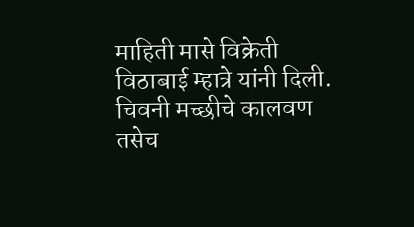माहिती मासे विक्रेती विठाबाई म्हात्रे यांनी दिली. चिवनी मच्छीचे कालवण तसेच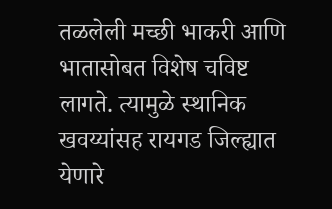तळलेली मच्छी भाकरी आणि भातासोबत विशेष चविष्ट लागते. त्यामुळे स्थानिक खवय्यांसह रायगड जिल्ह्यात येणारे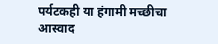पर्यटकही या हंगामी मच्छीचा आस्वाद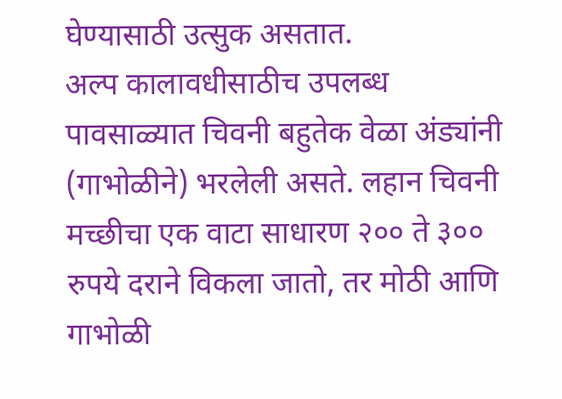घेण्यासाठी उत्सुक असतात.
अल्प कालावधीसाठीच उपलब्ध
पावसाळ्यात चिवनी बहुतेक वेळा अंड्यांनी (गाभोळीने) भरलेली असते. लहान चिवनी मच्छीचा एक वाटा साधारण २०० ते ३०० रुपये दराने विकला जातो, तर मोठी आणि गाभोळी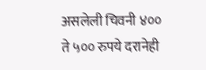असलेली चिवनी ४०० ते ५०० रुपये दरानेही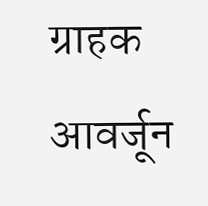ग्राहक आवर्जून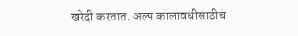खरेदी करतात. अल्प कालावधीसाठीच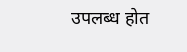उपलब्ध होत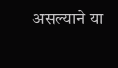असल्याने या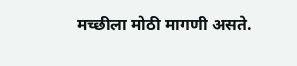मच्छीला मोठी मागणी असते.